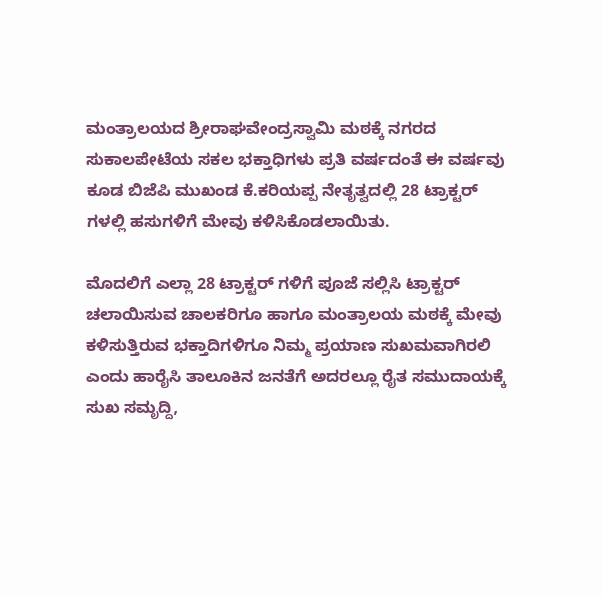ಮಂತ್ರಾಲಯದ ಶ್ರೀರಾಘವೇಂದ್ರಸ್ವಾಮಿ ಮಠಕ್ಕೆ ನಗರದ ಸುಕಾಲಪೇಟೆಯ ಸಕಲ ಭಕ್ತಾಧಿಗಳು ಪ್ರತಿ ವರ್ಷದಂತೆ ಈ ವರ್ಷವು ಕೂಡ ಬಿಜೆಪಿ ಮುಖಂಡ ಕೆ.ಕರಿಯಪ್ಪ ನೇತೃತ್ವದಲ್ಲಿ 28 ಟ್ರಾಕ್ಟರ್ ಗಳಲ್ಲಿ ಹಸುಗಳಿಗೆ ಮೇವು ಕಳಿಸಿಕೊಡಲಾಯಿತು.

ಮೊದಲಿಗೆ ಎಲ್ಲಾ 28 ಟ್ರಾಕ್ಟರ್ ಗಳಿಗೆ ಪೂಜೆ ಸಲ್ಲಿಸಿ ಟ್ರಾಕ್ಟರ್ ಚಲಾಯಿಸುವ ಚಾಲಕರಿಗೂ ಹಾಗೂ ಮಂತ್ರಾಲಯ ಮಠಕ್ಕೆ ಮೇವು ಕಳಿಸುತ್ತಿರುವ ಭಕ್ತಾದಿಗಳಿಗೂ ನಿಮ್ಮ ಪ್ರಯಾಣ ಸುಖಮವಾಗಿರಲಿ ಎಂದು ಹಾರೈಸಿ ತಾಲೂಕಿನ ಜನತೆಗೆ ಅದರಲ್ಲೂ ರೈತ ಸಮುದಾಯಕ್ಕೆ ಸುಖ ಸಮೃದ್ದಿ,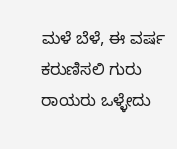ಮಳೆ ಬೆಳೆ, ಈ ವರ್ಷ ಕರುಣಿಸಲಿ ಗುರು ರಾಯರು ಒಳ್ಳೇದು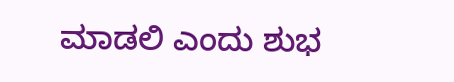ಮಾಡಲಿ ಎಂದು ಶುಭ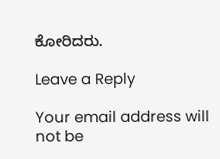ಕೋರಿದರು.

Leave a Reply

Your email address will not be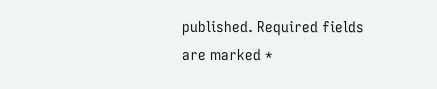published. Required fields are marked *